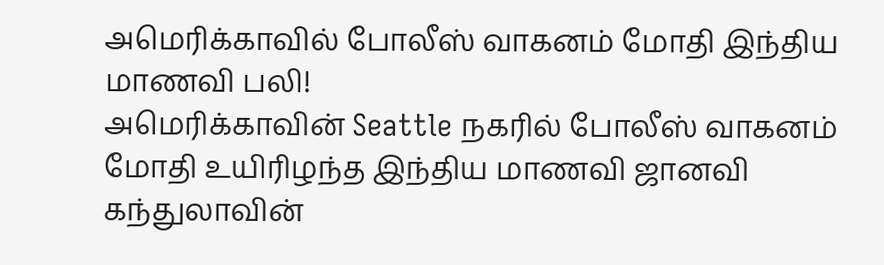அமெரிக்காவில் போலீஸ் வாகனம் மோதி இந்திய மாணவி பலி!
அமெரிக்காவின் Seattle நகரில் போலீஸ் வாகனம் மோதி உயிரிழந்த இந்திய மாணவி ஜானவி கந்துலாவின்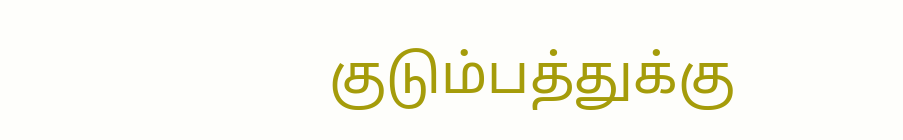குடும்பத்துக்கு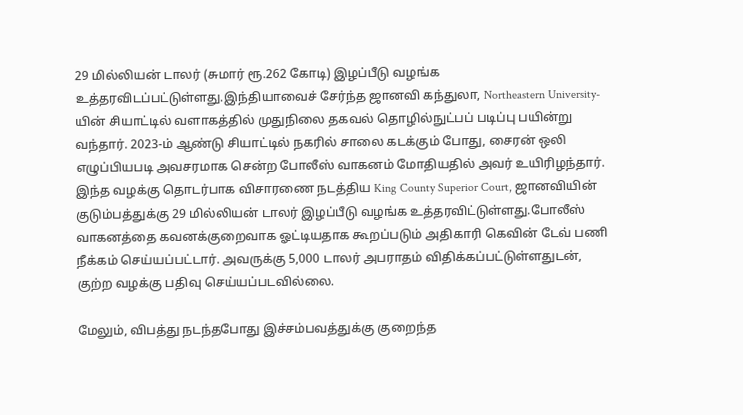29 மில்லியன் டாலர் (சுமார் ரூ.262 கோடி) இழப்பீடு வழங்க உத்தரவிடப்பட்டுள்ளது.இந்தியாவைச் சேர்ந்த ஜானவி கந்துலா, Northeastern University-யின் சியாட்டில் வளாகத்தில் முதுநிலை தகவல் தொழில்நுட்பப் படிப்பு பயின்று வந்தார். 2023-ம் ஆண்டு சியாட்டில் நகரில் சாலை கடக்கும் போது, சைரன் ஒலி எழுப்பியபடி அவசரமாக சென்ற போலீஸ் வாகனம் மோதியதில் அவர் உயிரிழந்தார்.
இந்த வழக்கு தொடர்பாக விசாரணை நடத்திய King County Superior Court, ஜானவியின் குடும்பத்துக்கு 29 மில்லியன் டாலர் இழப்பீடு வழங்க உத்தரவிட்டுள்ளது.போலீஸ் வாகனத்தை கவனக்குறைவாக ஓட்டியதாக கூறப்படும் அதிகாரி கெவின் டேவ் பணி நீக்கம் செய்யப்பட்டார். அவருக்கு 5,000 டாலர் அபராதம் விதிக்கப்பட்டுள்ளதுடன், குற்ற வழக்கு பதிவு செய்யப்படவில்லை.

மேலும், விபத்து நடந்தபோது இச்சம்பவத்துக்கு குறைந்த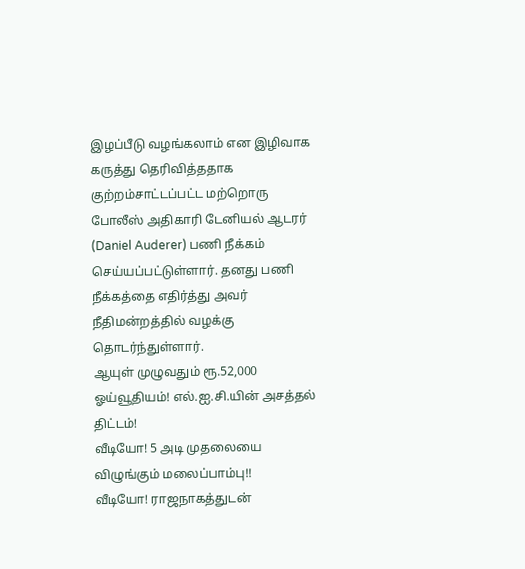இழப்பீடு வழங்கலாம் என இழிவாக கருத்து தெரிவித்ததாக குற்றம்சாட்டப்பட்ட மற்றொரு போலீஸ் அதிகாரி டேனியல் ஆடரர் (Daniel Auderer) பணி நீக்கம் செய்யப்பட்டுள்ளார். தனது பணி நீக்கத்தை எதிர்த்து அவர் நீதிமன்றத்தில் வழக்கு தொடர்ந்துள்ளார்.
ஆயுள் முழுவதும் ரூ.52,000 ஓய்வூதியம்! எல்.ஐ.சி.யின் அசத்தல் திட்டம்!
வீடியோ! 5 அடி முதலையை விழுங்கும் மலைப்பாம்பு!!
வீடியோ! ராஜநாகத்துடன்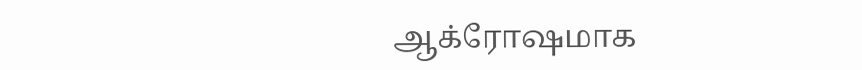ஆக்ரோஷமாக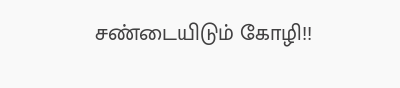சண்டையிடும் கோழி!!